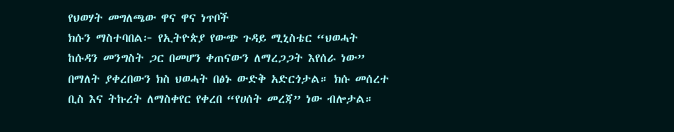የህወሃት መግለጫው ዋና ዋና ነጥቦች
ክሱን ማስተባበል፦ የኢትዮጵያ የውጭ ጉዳይ ሚኒስቴር “ህወሓት ከሱዳን መንግስት ጋር በመሆን ቀጠናውን ለማረጋጋት እየሰራ ነው” በማለት ያቀረበውን ክስ ህወሓት በፅኑ ውድቅ አድርጎታል። ክሱ መሰረተ ቢስ እና ትኩረት ለማስቀየር የቀረበ “የሀሰት መረጃ” ነው ብሎታል።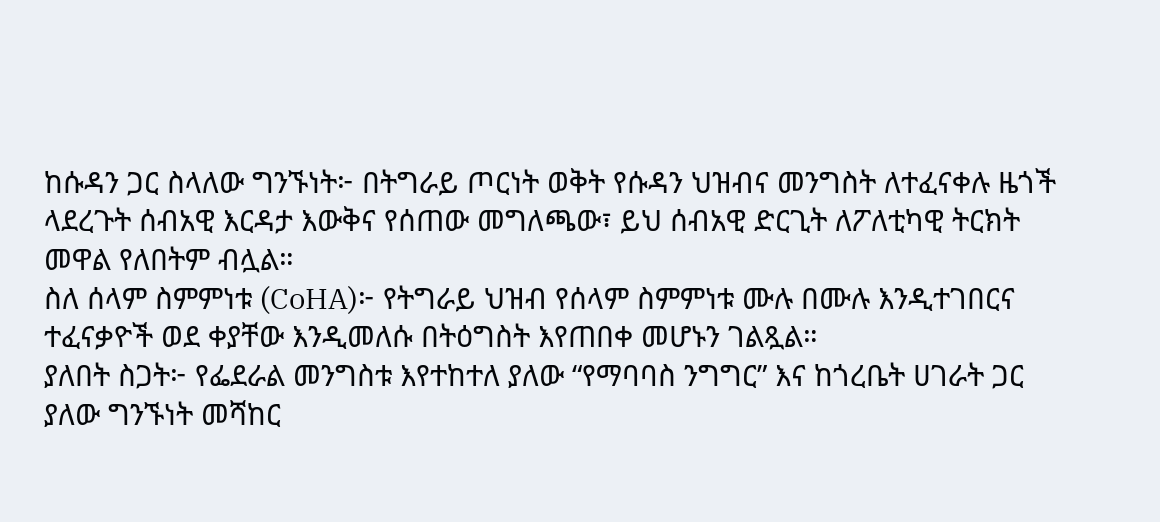ከሱዳን ጋር ስላለው ግንኙነት፦ በትግራይ ጦርነት ወቅት የሱዳን ህዝብና መንግስት ለተፈናቀሉ ዜጎች ላደረጉት ሰብአዊ እርዳታ እውቅና የሰጠው መግለጫው፣ ይህ ሰብአዊ ድርጊት ለፖለቲካዊ ትርክት መዋል የለበትም ብሏል።
ስለ ሰላም ስምምነቱ (CoHA)፦ የትግራይ ህዝብ የሰላም ስምምነቱ ሙሉ በሙሉ እንዲተገበርና ተፈናቃዮች ወደ ቀያቸው እንዲመለሱ በትዕግስት እየጠበቀ መሆኑን ገልጿል።
ያለበት ስጋት፦ የፌደራል መንግስቱ እየተከተለ ያለው “የማባባስ ንግግር” እና ከጎረቤት ሀገራት ጋር ያለው ግንኙነት መሻከር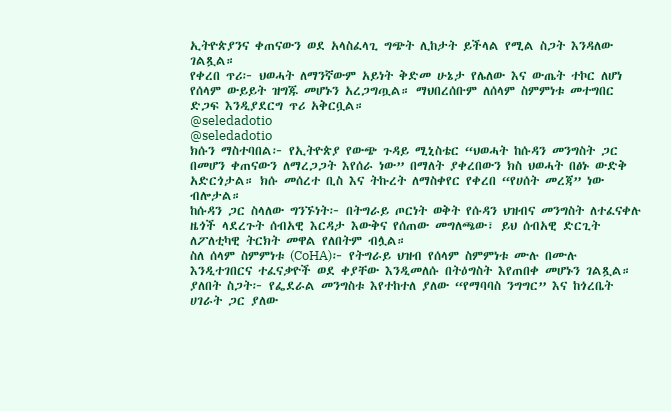ኢትዮጵያንና ቀጠናውን ወደ አላስፈላጊ ግጭት ሊከታት ይችላል የሚል ስጋት እንዳለው ገልጿል።
የቀረበ ጥሪ፦ ህወሓት ለማንኛውም አይነት ቅድመ ሁኔታ የሌለው እና ውጤት ተኮር ለሆነ የሰላም ውይይት ዝግጁ መሆኑን አረጋግጧል። ማህበረሰቡም ለሰላም ስምምነቱ መተግበር ድጋፍ እንዲያደርግ ጥሪ አቅርቧል።
@seledadotio
@seledadotio
ክሱን ማስተባበል፦ የኢትዮጵያ የውጭ ጉዳይ ሚኒስቴር “ህወሓት ከሱዳን መንግስት ጋር በመሆን ቀጠናውን ለማረጋጋት እየሰራ ነው” በማለት ያቀረበውን ክስ ህወሓት በፅኑ ውድቅ አድርጎታል። ክሱ መሰረተ ቢስ እና ትኩረት ለማስቀየር የቀረበ “የሀሰት መረጃ” ነው ብሎታል።
ከሱዳን ጋር ስላለው ግንኙነት፦ በትግራይ ጦርነት ወቅት የሱዳን ህዝብና መንግስት ለተፈናቀሉ ዜጎች ላደረጉት ሰብአዊ እርዳታ እውቅና የሰጠው መግለጫው፣ ይህ ሰብአዊ ድርጊት ለፖለቲካዊ ትርክት መዋል የለበትም ብሏል።
ስለ ሰላም ስምምነቱ (CoHA)፦ የትግራይ ህዝብ የሰላም ስምምነቱ ሙሉ በሙሉ እንዲተገበርና ተፈናቃዮች ወደ ቀያቸው እንዲመለሱ በትዕግስት እየጠበቀ መሆኑን ገልጿል።
ያለበት ስጋት፦ የፌደራል መንግስቱ እየተከተለ ያለው “የማባባስ ንግግር” እና ከጎረቤት ሀገራት ጋር ያለው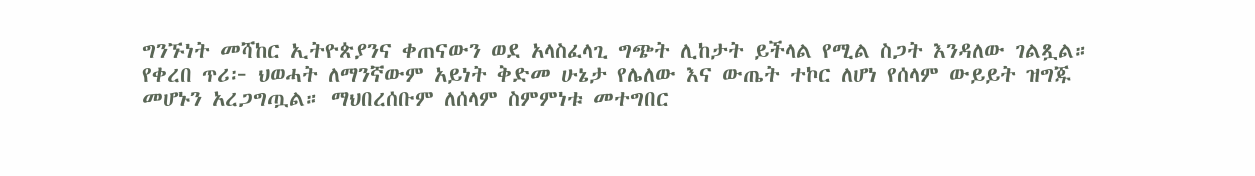ግንኙነት መሻከር ኢትዮጵያንና ቀጠናውን ወደ አላስፈላጊ ግጭት ሊከታት ይችላል የሚል ስጋት እንዳለው ገልጿል።
የቀረበ ጥሪ፦ ህወሓት ለማንኛውም አይነት ቅድመ ሁኔታ የሌለው እና ውጤት ተኮር ለሆነ የሰላም ውይይት ዝግጁ መሆኑን አረጋግጧል። ማህበረሰቡም ለሰላም ስምምነቱ መተግበር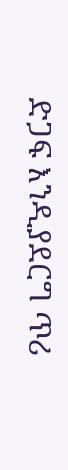ድጋፍ እንዲያደርግ ጥሪ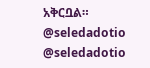አቅርቧል።
@seledadotio
@seledadotio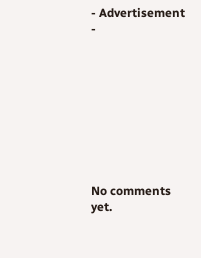- Advertisement -









No comments yet.